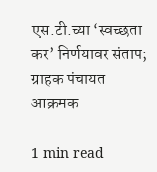एस.टी.च्या ‘स्वच्छता कर’ निर्णयावर संताप; ग्राहक पंचायत आक्रमक

1 min read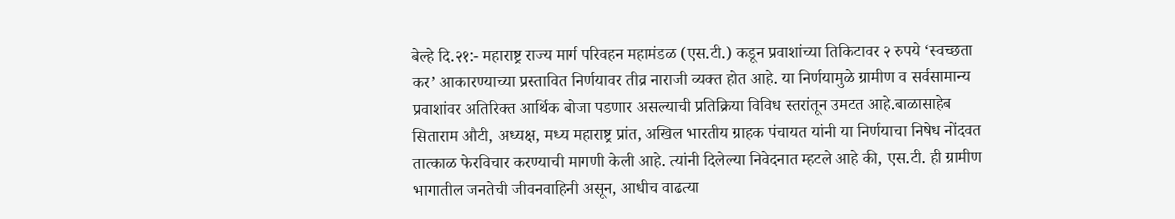बेल्हे दि.२१:- महाराष्ट्र राज्य मार्ग परिवहन महामंडळ (एस.टी.) कडून प्रवाशांच्या तिकिटावर २ रुपये ‘स्वच्छता कर’ आकारण्याच्या प्रस्तावित निर्णयावर तीव्र नाराजी व्यक्त होत आहे. या निर्णयामुळे ग्रामीण व सर्वसामान्य प्रवाशांवर अतिरिक्त आर्थिक बोजा पडणार असल्याची प्रतिक्रिया विविध स्तरांतून उमटत आहे.बाळासाहेब सिताराम औटी, अध्यक्ष, मध्य महाराष्ट्र प्रांत, अखिल भारतीय ग्राहक पंचायत यांनी या निर्णयाचा निषेध नोंदवत तात्काळ फेरविचार करण्याची मागणी केली आहे. त्यांनी दिलेल्या निवेदनात म्हटले आहे की, एस.टी. ही ग्रामीण भागातील जनतेची जीवनवाहिनी असून, आधीच वाढत्या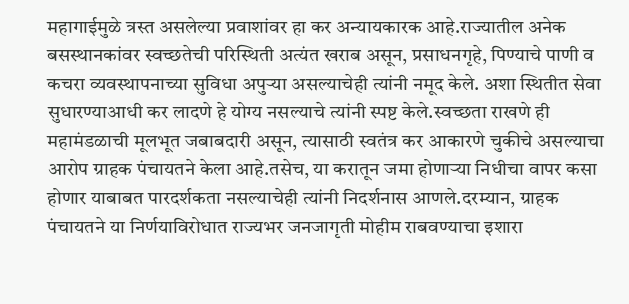महागाईमुळे त्रस्त असलेल्या प्रवाशांवर हा कर अन्यायकारक आहे.राज्यातील अनेक बसस्थानकांवर स्वच्छतेची परिस्थिती अत्यंत खराब असून, प्रसाधनगृहे, पिण्याचे पाणी व कचरा व्यवस्थापनाच्या सुविधा अपुऱ्या असल्याचेही त्यांनी नमूद केले. अशा स्थितीत सेवा सुधारण्याआधी कर लादणे हे योग्य नसल्याचे त्यांनी स्पष्ट केले.स्वच्छता राखणे ही महामंडळाची मूलभूत जबाबदारी असून, त्यासाठी स्वतंत्र कर आकारणे चुकीचे असल्याचा आरोप ग्राहक पंचायतने केला आहे.तसेच, या करातून जमा होणाऱ्या निधीचा वापर कसा होणार याबाबत पारदर्शकता नसल्याचेही त्यांनी निदर्शनास आणले.दरम्यान, ग्राहक पंचायतने या निर्णयाविरोधात राज्यभर जनजागृती मोहीम राबवण्याचा इशारा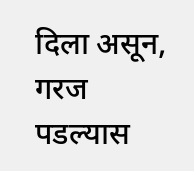दिला असून, गरज पडल्यास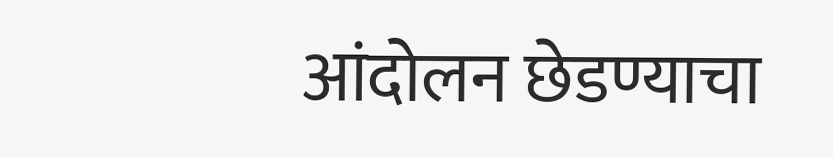आंदोलन छेडण्याचा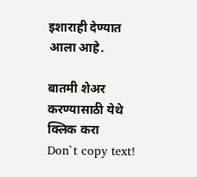इशाराही देण्यात आला आहे.

बातमी शेअर करण्यासाठी येथे क्लिक करा
Don`t copy text!